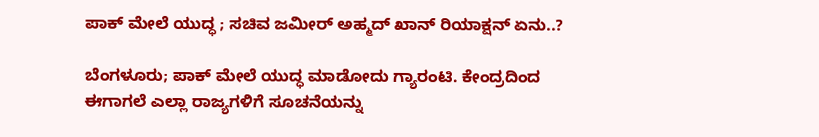ಪಾಕ್ ಮೇಲೆ ಯುದ್ಧ ; ಸಚಿವ ಜಮೀರ್ ಅಹ್ಮದ್ ಖಾನ್ ರಿಯಾಕ್ಷನ್ ಏನು..?

ಬೆಂಗಳೂರು; ಪಾಕ್ ಮೇಲೆ ಯುದ್ಧ ಮಾಡೋದು ಗ್ಯಾರಂಟಿ. ಕೇಂದ್ರದಿಂದ ಈಗಾಗಲೆ ಎಲ್ಲಾ ರಾಜ್ಯಗಳಿಗೆ ಸೂಚನೆಯನ್ನು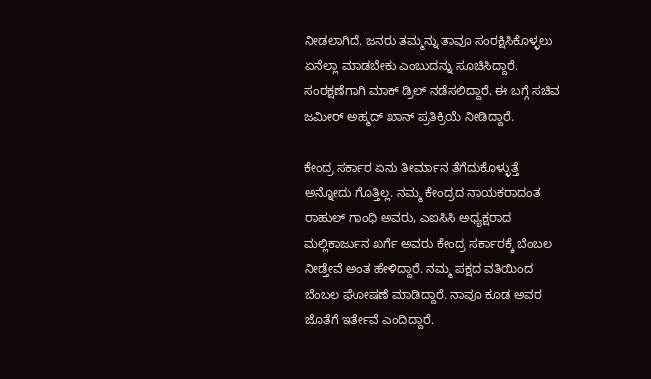ನೀಡಲಾಗಿದೆ. ಜನರು ತಮ್ಮನ್ನು ತಾವೂ ಸಂರಕ್ಷಿಸಿಕೊಳ್ಳಲು ಏನೆಲ್ಲಾ ಮಾಡಬೇಕು ಎಂಬುದನ್ನು ಸೂಚಿಸಿದ್ದಾರೆ. ಸಂರಕ್ಷಣೆಗಾಗಿ ಮಾಕ್ ಡ್ರಿಲ್ ನಡೆಸಲಿದ್ದಾರೆ. ಈ ಬಗ್ಗೆ ಸಚಿವ ಜಮೀರ್ ಅಹ್ಮದ್ ಖಾನ್ ಪ್ರತಿಕ್ರಿಯೆ ನೀಡಿದ್ದಾರೆ.

ಕೇಂದ್ರ ಸರ್ಕಾರ ಏನು ತೀರ್ಮಾನ ತೆಗೆದುಕೊಳ್ಳುತ್ತೆ ಅನ್ನೋದು ಗೊತ್ತಿಲ್ಲ. ನಮ್ಮ ಕೇಂದ್ರದ ನಾಯಕರಾದಂತ ರಾಹುಲ್ ಗಾಂಧಿ ಅವರು, ಎಐಸಿಸಿ ಅಧ್ಯಕ್ಷರಾದ ಮಲ್ಲಿಕಾರ್ಜುನ ಖರ್ಗೆ ಅವರು ಕೇಂದ್ರ ಸರ್ಕಾರಕ್ಕೆ ಬೆಂಬಲ ನೀಡ್ತೇವೆ ಅಂತ ಹೇಳಿದ್ದಾರೆ. ನಮ್ಮ ಪಕ್ಷದ ವತಿಯಿಂದ ಬೆಂಬಲ ಘೋಷಣೆ ಮಾಡಿದ್ದಾರೆ. ನಾವೂ ಕೂಡ ಅವರ ಜೊತೆಗೆ ಇರ್ತೇವೆ ಎಂದಿದ್ದಾರೆ.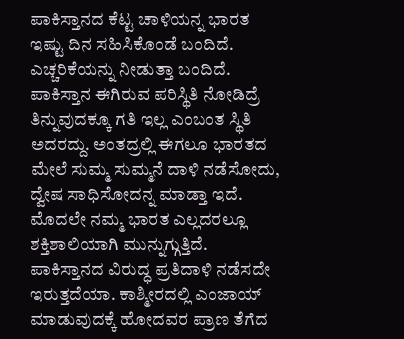ಪಾಕಿಸ್ತಾನದ ಕೆಟ್ಟ ಚಾಳಿಯನ್ನ ಭಾರತ ಇಷ್ಟು ದಿನ ಸಹಿಸಿಕೊಂಡೆ ಬಂದಿದೆ. ಎಚ್ಚರಿಕೆಯನ್ನು ನೀಡುತ್ತಾ ಬಂದಿದೆ. ಪಾಕಿಸ್ತಾನ ಈಗಿರುವ ಪರಿಸ್ಥಿತಿ ನೋಡಿದ್ರೆ ತಿನ್ನುವುದಕ್ಕೂ ಗತಿ ಇಲ್ಲ ಎಂಬಂತ ಸ್ಥಿತಿ ಅದರದ್ದು. ಅಂತದ್ರಲ್ಲಿ ಈಗಲೂ ಭಾರತದ ಮೇಲೆ ಸುಮ್ಮ ಸುಮ್ಮನೆ ದಾಳಿ ನಡೆಸೋದು, ದ್ವೇಷ ಸಾಧಿಸೋದನ್ನ ಮಾಡ್ತಾ ಇದೆ. ಮೊದಲೇ ನಮ್ಮ ಭಾರತ ಎಲ್ಲದರಲ್ಲೂ ಶಕ್ತಿಶಾಲಿಯಾಗಿ ಮುನ್ನುಗ್ಗುತ್ತಿದೆ. ಪಾಕಿಸ್ತಾನದ ವಿರುದ್ಧ ಪ್ರತಿದಾಳಿ ನಡೆಸದೇ ಇರುತ್ತದೆಯಾ. ಕಾಶ್ಮೀರದಲ್ಲಿ ಎಂಜಾಯ್ ಮಾಡುವುದಕ್ಕೆ ಹೋದವರ ಪ್ರಾಣ ತೆಗೆದ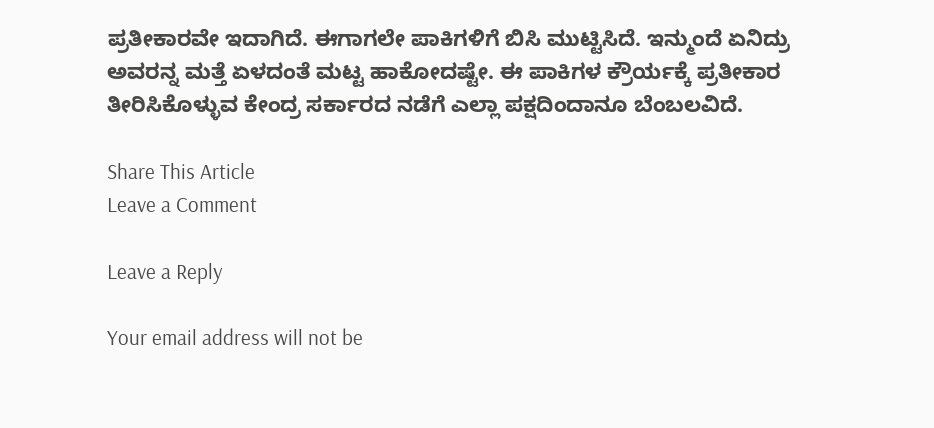ಪ್ರತೀಕಾರವೇ ಇದಾಗಿದೆ. ಈಗಾಗಲೇ ಪಾಕಿಗಳಿಗೆ ಬಿಸಿ ಮುಟ್ಟಿಸಿದೆ‌. ಇನ್ಮುಂದೆ ಏನಿದ್ರು ಅವರನ್ನ ಮತ್ತೆ ಏಳದಂತೆ ಮಟ್ಟ ಹಾಕೋದಷ್ಟೇ. ಈ ಪಾಕಿಗಳ ಕ್ರೌರ್ಯಕ್ಕೆ ಪ್ರತೀಕಾರ ತೀರಿಸಿಕೊಳ್ಳುವ ಕೇಂದ್ರ ಸರ್ಕಾರದ ನಡೆಗೆ ಎಲ್ಲಾ ಪಕ್ಷದಿಂದಾನೂ ಬೆಂಬಲವಿದೆ.

Share This Article
Leave a Comment

Leave a Reply

Your email address will not be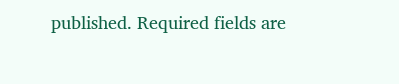published. Required fields are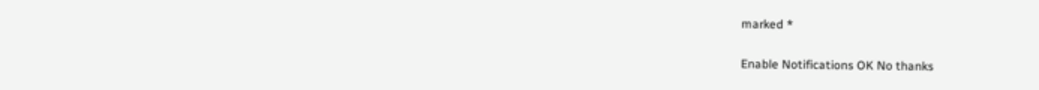marked *

Enable Notifications OK No thanks